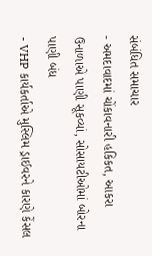સંબંધિત સમાચાર
- અમદાવાદમાં ચોંકાવનારી હકિકત, આકરા ઉનાળાએ પાણી સૂકવ્યાં, સોસાયટીઓમાં બોરના પાણી બંધ
- VHP કાર્યકર્તાએ મુસ્લિમ ડ્રાઈવરને કારણે કેંસલ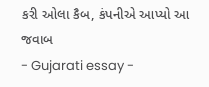કરી ઓલા કૈબ, કંપનીએ આપ્યો આ જવાબ
- Gujarati essay -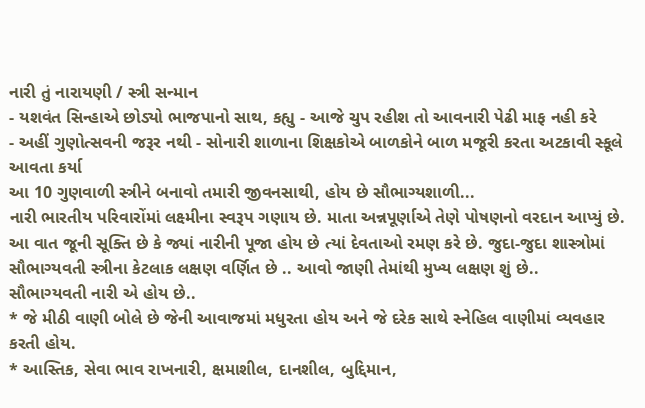નારી તું નારાયણી / સ્ત્રી સન્માન
- યશવંત સિન્હાએ છોડ્યો ભાજપાનો સાથ, કહ્યુ - આજે ચુપ રહીશ તો આવનારી પેઢી માફ નહી કરે
- અહીં ગુણોત્સવની જરૂર નથી - સોનારી શાળાના શિક્ષકોએ બાળકોને બાળ મજૂરી કરતા અટકાવી સ્કૂલે આવતા કર્યા
આ 10 ગુણવાળી સ્ત્રીને બનાવો તમારી જીવનસાથી, હોય છે સૌભાગ્યશાળી...
નારી ભારતીય પરિવારોંમાં લક્ષ્મીના સ્વરૂપ ગણાય છે. માતા અન્નપૂર્ણાએ તેણે પોષણનો વરદાન આપ્યું છે. આ વાત જૂની સૂક્તિ છે કે જ્યાં નારીની પૂજા હોય છે ત્યાં દેવતાઓ રમણ કરે છે. જુદા-જુદા શાસ્ત્રોમાં સૌભાગ્યવતી સ્ત્રીના કેટલાક લક્ષણ વર્ણિત છે .. આવો જાણી તેમાંથી મુખ્ય લક્ષણ શું છે..
સૌભાગ્યવતી નારી એ હોય છે..
* જે મીઠી વાણી બોલે છે જેની આવાજમાં મધુરતા હોય અને જે દરેક સાથે સ્નેહિલ વાણીમાં વ્યવહાર કરતી હોય.
* આસ્તિક, સેવા ભાવ રાખનારી, ક્ષમાશીલ, દાનશીલ, બુદ્દિમાન,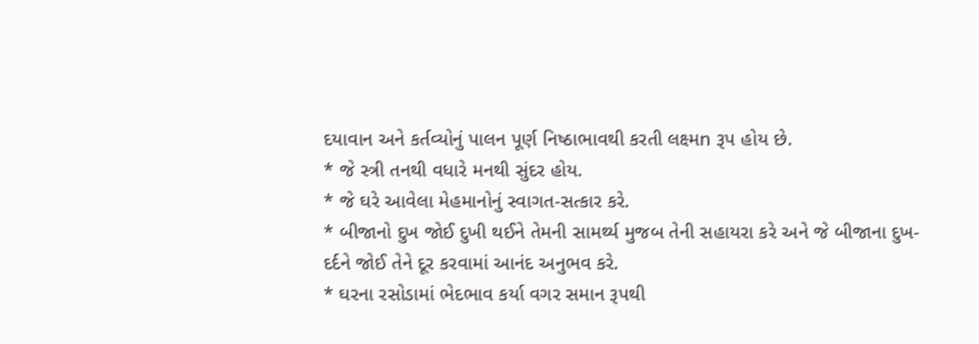દયાવાન અને કર્તવ્યોનું પાલન પૂર્ણ નિષ્ઠાભાવથી કરતી લક્ષ્મn રૂપ હોય છે.
* જે સ્ત્રી તનથી વધારે મનથી સુંદર હોય.
* જે ઘરે આવેલા મેહમાનોનું સ્વાગત-સત્કાર કરે.
* બીજાનો દુખ જોઈ દુખી થઈને તેમની સામર્થ્ય મુજબ તેની સહાયરા કરે અને જે બીજાના દુખ-દર્દને જોઈ તેને દૂર કરવામાં આનંદ અનુભવ કરે.
* ઘરના રસોડામાં ભેદભાવ કર્યા વગર સમાન રૂપથી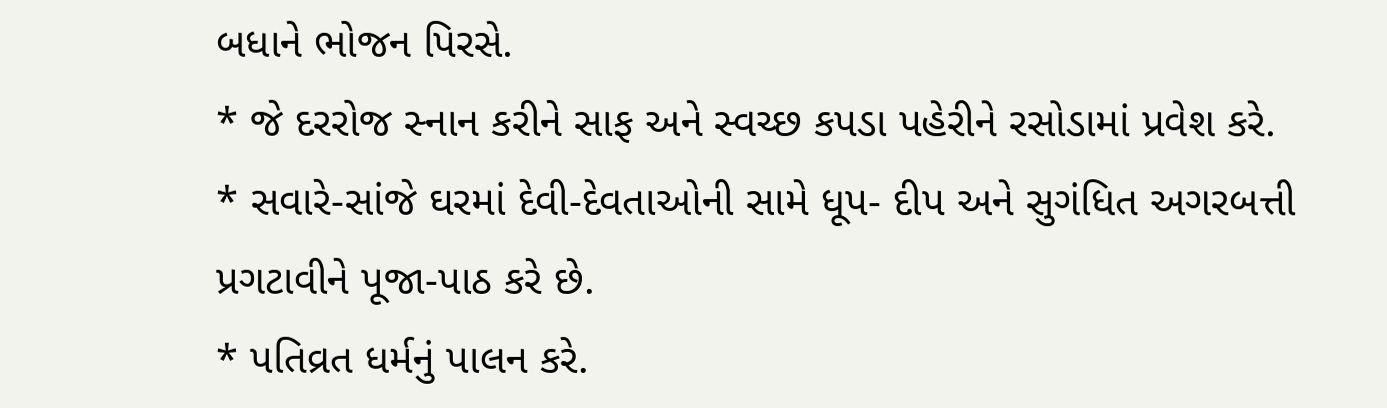બધાને ભોજન પિરસે.
* જે દરરોજ સ્નાન કરીને સાફ અને સ્વચ્છ કપડા પહેરીને રસોડામાં પ્રવેશ કરે.
* સવારે-સાંજે ઘરમાં દેવી-દેવતાઓની સામે ધૂપ- દીપ અને સુગંધિત અગરબત્તી પ્રગટાવીને પૂજા-પાઠ કરે છે.
* પતિવ્રત ધર્મનું પાલન કરે.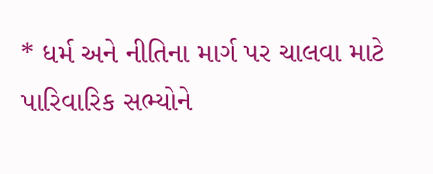* ધર્મ અને નીતિના માર્ગ પર ચાલવા માટે પારિવારિક સભ્યોને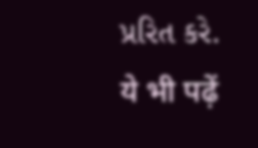પ્રરિત કરે.
ये भी पढ़ें